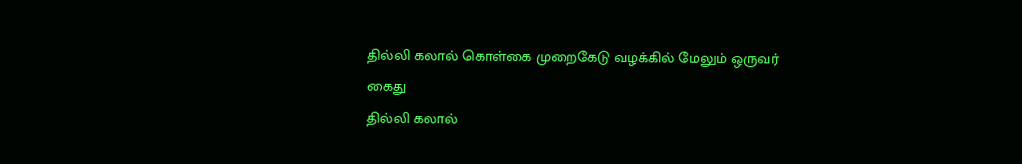தில்லி கலால் கொள்கை முறைகேடு வழக்கில் மேலும் ஒருவர் கைது
தில்லி கலால்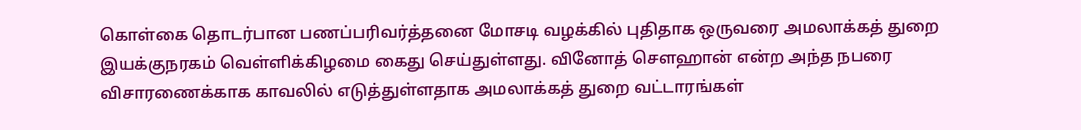கொள்கை தொடர்பான பணப்பரிவர்த்தனை மோசடி வழக்கில் புதிதாக ஒருவரை அமலாக்கத் துறை இயக்குநரகம் வெள்ளிக்கிழமை கைது செய்துள்ளது. வினோத் செளஹான் என்ற அந்த நபரை விசாரணைக்காக காவலில் எடுத்துள்ளதாக அமலாக்கத் துறை வட்டாரங்கள்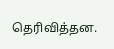தெரிவித்தன.